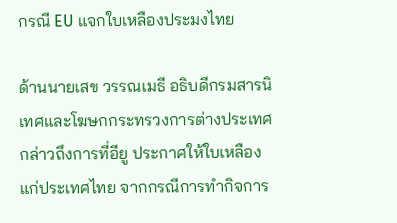กรณี EU แจกใบเหลืองประมงไทย

ด้านนายเสข วรรณเมธี อธิบดีกรมสารนิเทศและโฆษกกระทรวงการต่างประเทศ กล่าวถึงการที่อียู ประกาศให้ใบเหลืองแก่ประเทศไทย จากกรณีการทำกิจการ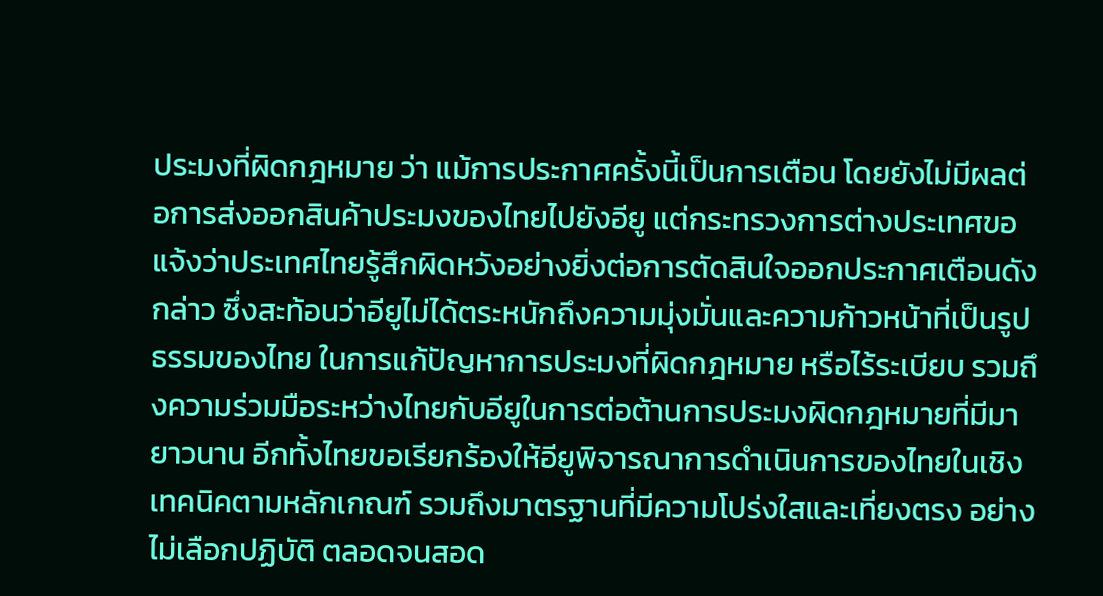ประมงที่ผิดกฎหมาย ว่า แม้การประกาศครั้งนี้เป็นการเตือน โดยยังไม่มีผลต่อการส่งออกสินค้าประมงของไทยไปยังอียู แต่กระทรวงการต่างประเทศขอแจ้งว่าประเทศไทยรู้สึกผิดหวังอย่างยิ่งต่อการตัดสินใจออกประกาศเตือนดังกล่าว ซึ่งสะท้อนว่าอียูไม่ได้ตระหนักถึงความมุ่งมั่นและความก้าวหน้าที่เป็นรูปธรรมของไทย ในการแก้ปัญหาการประมงที่ผิดกฎหมาย หรือไร้ระเบียบ รวมถึงความร่วมมือระหว่างไทยกับอียูในการต่อต้านการประมงผิดกฎหมายที่มีมายาวนาน อีกทั้งไทยขอเรียกร้องให้อียูพิจารณาการดำเนินการของไทยในเชิงเทคนิคตามหลักเกณฑ์ รวมถึงมาตรฐานที่มีความโปร่งใสและเที่ยงตรง อย่างไม่เลือกปฏิบัติ ตลอดจนสอด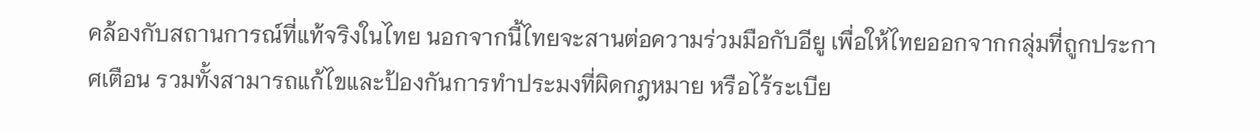คล้องกับสถานการณ์ที่แท้จริงในไทย นอกจากนี้ไทยจะสานต่อความร่วมมือกับอียู เพื่อให้ไทยออกจากกลุ่มที่ถูกประกาศเตือน รวมทั้งสามารถแก้ไขและป้องกันการทำประมงที่ผิดกฎหมาย หรือไร้ระเบีย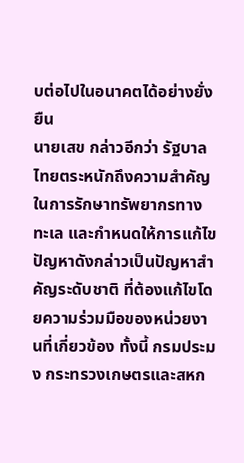บต่อไปในอนาคตได้อย่างยั่งยืน
นายเสข กล่าวอีกว่า รัฐบาลไทยตระหนักถึงความสำคัญในการรักษาทรัพยากรทางทะเล และกำหนดให้การแก้ไขปัญหาดังกล่าวเป็นปัญหาสำคัญระดับชาติ ที่ต้องแก้ไขโดยความร่วมมือของหน่วยงานที่เกี่ยวข้อง ทั้งนี้ กรมประมง กระทรวงเกษตรและสหก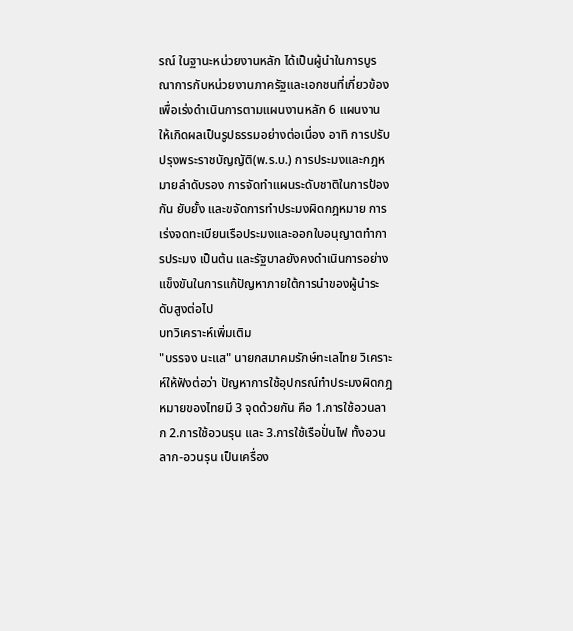รณ์ ในฐานะหน่วยงานหลัก ได้เป็นผู้นำในการบูรณาการกับหน่วยงานภาครัฐและเอกชนที่เกี่ยวข้อง เพื่อเร่งดำเนินการตามแผนงานหลัก 6 แผนงาน ให้เกิดผลเป็นรูปธรรมอย่างต่อเนื่อง อาทิ การปรับปรุงพระราชบัญญัติ(พ.ร.บ.) การประมงและกฎหมายลำดับรอง การจัดทำแผนระดับชาติในการป้องกัน ยับยั้ง และขจัดการทำประมงผิดกฎหมาย การเร่งจดทะเบียนเรือประมงและออกใบอนุญาตทำการประมง เป็นต้น และรัฐบาลยังคงดำเนินการอย่างแข็งขันในการแก้ปัญหาภายใต้การนำของผู้นำระดับสูงต่อไป
บทวิเคราะห์เพิ่มเติม
"บรรจง นะแส" นายกสมาคมรักษ์ทะเลไทย วิเคราะห์ให้ฟังต่อว่า ปัญหาการใช้อุปกรณ์ทำประมงผิดกฎหมายของไทยมี 3 จุดด้วยกัน คือ 1.การใช้อวนลาก 2.การใช้อวนรุน และ 3.การใช้เรือปั่นไฟ ทั้งอวนลาก-อวนรุน เป็นเครื่อง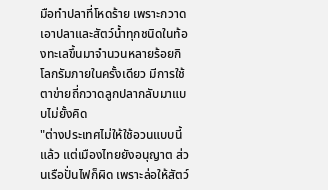มือทำปลาที่โหดร้าย เพราะกวาดเอาปลาและสัตว์น้ำทุกชนิดในท้องทะเลขึ้นมาจำนวนหลายร้อยกิโลกรัมภายในครั้งเดียว มีการใช้ตาข่ายถี่กวาดลูกปลากลับมาแบบไม่ยั้งคิด
"ต่างประเทศไม่ให้ใช้อวนแบบนี้แล้ว แต่เมืองไทยยังอนุญาต ส่วนเรือปั่นไฟก็ผิด เพราะล่อให้สัตว์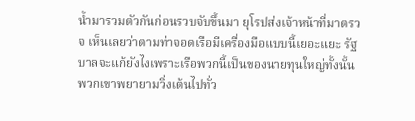น้ำมารวมตัวกันก่อนรวบจับขึ้นมา ยุโรปส่งเจ้าหน้าที่มาตรวจ เห็นเลยว่าตามท่าจอดเรือมีเครื่องมือแบบนี้เยอะแยะ รัฐบาลจะแก้ยังไงเพราะเรือพวกนี้เป็นของนายทุนใหญ่ทั้งนั้น พวกเขาพยายามวิ่งเต้นไปทั่ว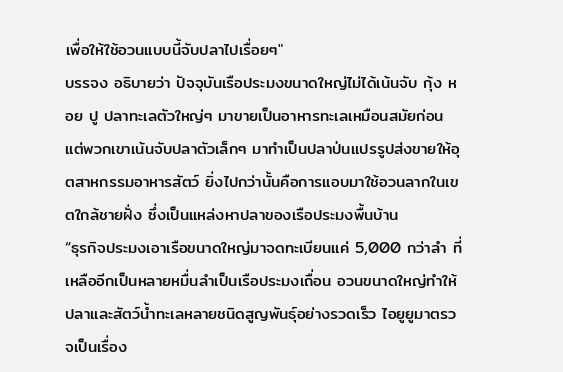เพื่อให้ใช้อวนแบบนี้จับปลาไปเรื่อยๆ"
บรรจง อธิบายว่า ปัจจุบันเรือประมงขนาดใหญ่ไม่ได้เน้นจับ กุ้ง หอย ปู ปลาทะเลตัวใหญ่ๆ มาขายเป็นอาหารทะเลเหมือนสมัยก่อน แต่พวกเขาเน้นจับปลาตัวเล็กๆ มาทำเป็นปลาป่นแปรรูปส่งขายให้อุตสาหกรรมอาหารสัตว์ ยิ่งไปกว่านั้นคือการแอบมาใช้อวนลากในเขตใกล้ชายฝั่ง ซึ่งเป็นแหล่งหาปลาของเรือประมงพื้นบ้าน
“ธุรกิจประมงเอาเรือขนาดใหญ่มาจดทะเบียนแค่ 5,000 กว่าลำ ที่เหลืออีกเป็นหลายหมื่นลำเป็นเรือประมงเถื่อน อวนขนาดใหญ่ทำให้ปลาและสัตว์น้ำทะเลหลายชนิดสูญพันธุ์อย่างรวดเร็ว ไอยูยูมาตรวจเป็นเรื่อง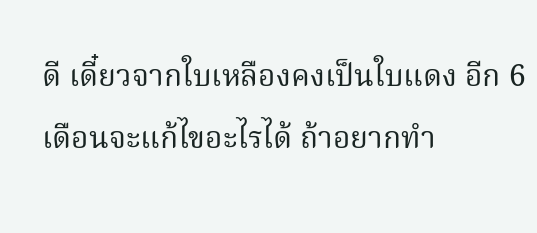ดี เดี๋ยวจากใบเหลืองคงเป็นใบแดง อีก 6 เดือนจะแก้ไขอะไรได้ ถ้าอยากทำ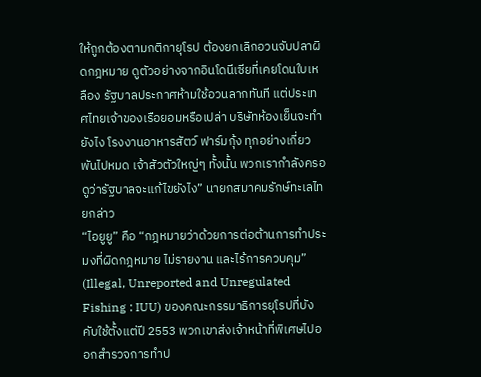ให้ถูกต้องตามกติกายุโรป ต้องยกเลิกอวนจับปลาผิดกฎหมาย ดูตัวอย่างจากอินโดนีเซียที่เคยโดนใบเหลือง รัฐบาลประกาศห้ามใช้อวนลากทันที แต่ประเทศไทยเจ้าของเรือยอมหรือเปล่า บริษัทห้องเย็นจะทำยังไง โรงงานอาหารสัตว์ ฟาร์มกุ้ง ทุกอย่างเกี่ยวพันไปหมด เจ้าสัวตัวใหญ่ๆ ทั้งนั้น พวกเรากำลังครอดูว่ารัฐบาลจะแก้ไขยังไง” นายกสมาคมรักษ์ทะเลไทยกล่าว
“ไอยูยู” คือ “กฎหมายว่าด้วยการต่อต้านการทำประมงที่ผิดกฎหมาย ไม่รายงาน และไร้การควบคุม” (Illegal, Unreported and Unregulated Fishing : IUU) ของคณะกรรมาธิการยุโรปที่บังคับใช้ตั้งแต่ปี 2553 พวกเขาส่งเจ้าหน้าที่พิเศษไปออกสำรวจการทำป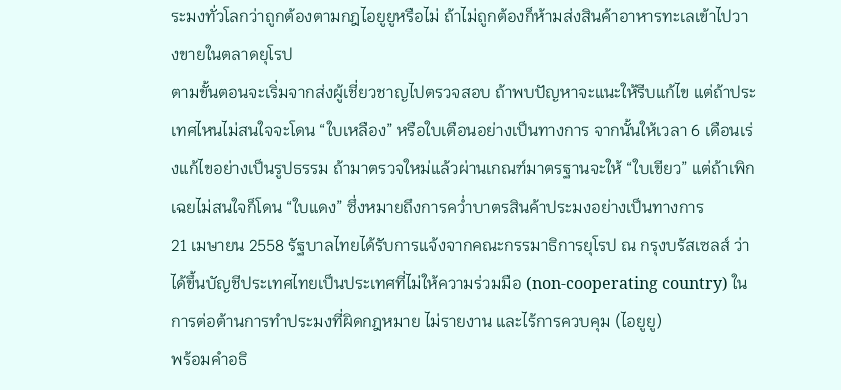ระมงทั่วโลกว่าถูกต้องตามกฎไอยูยูหรือไม่ ถ้าไม่ถูกต้องก็ห้ามส่งสินค้าอาหารทะเลเข้าไปวางขายในตลาดยุโรป
ตามขั้นตอนจะเริ่มจากส่งผู้เชี่ยวชาญไปตรวจสอบ ถ้าพบปัญหาจะแนะให้รีบแก้ไข แต่ถ้าประเทศไหนไม่สนใจจะโดน “ใบเหลือง” หรือใบเตือนอย่างเป็นทางการ จากนั้นให้เวลา 6 เดือนเร่งแก้ไขอย่างเป็นรูปธรรม ถ้ามาตรวจใหม่แล้วผ่านเกณฑ์มาตรฐานจะให้ “ใบเขียว” แต่ถ้าเพิกเฉยไม่สนใจก็โดน “ใบแดง” ซึ่งหมายถึงการคว่ำบาตรสินค้าประมงอย่างเป็นทางการ
21 เมษายน 2558 รัฐบาลไทยได้รับการแจ้งจากคณะกรรมาธิการยุโรป ณ กรุงบรัสเซลส์ ว่า ได้ขึ้นบัญชีประเทศไทยเป็นประเทศที่ไม่ให้ความร่วมมือ (non-cooperating country) ในการต่อต้านการทำประมงที่ผิดกฎหมาย ไม่รายงาน และไร้การควบคุม (ไอยูยู)
พร้อมคำอธิ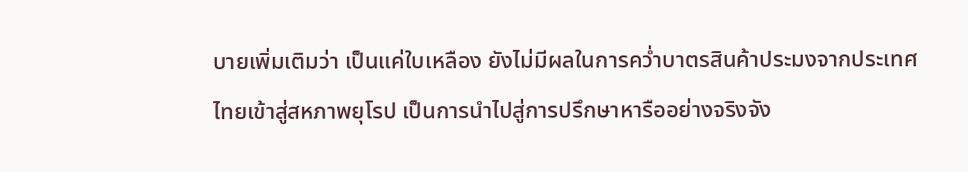บายเพิ่มเติมว่า เป็นแค่ใบเหลือง ยังไม่มีผลในการคว่ำบาตรสินค้าประมงจากประเทศไทยเข้าสู่สหภาพยุโรป เป็นการนำไปสู่การปรึกษาหารืออย่างจริงจัง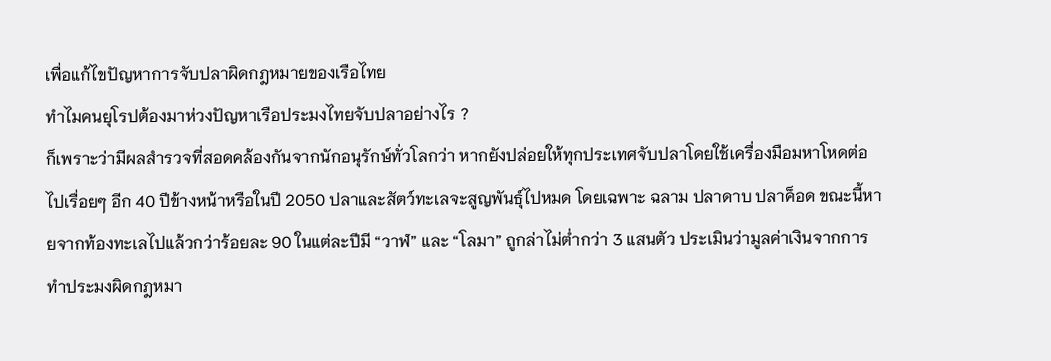เพื่อแก้ไขปัญหาการจับปลาผิดกฎหมายของเรือไทย
ทำไมคนยุโรปต้องมาห่วงปัญหาเรือประมงไทยจับปลาอย่างไร ?
ก็เพราะว่ามีผลสำรวจที่สอดคล้องกันจากนักอนุรักษ์ทั่วโลกว่า หากยังปล่อยให้ทุกประเทศจับปลาโดยใช้เครื่องมือมหาโหดต่อไปเรื่อยๆ อีก 40 ปีข้างหน้าหรือในปี 2050 ปลาและสัตว์ทะเลจะสูญพันธุ์ไปหมด โดยเฉพาะ ฉลาม ปลาดาบ ปลาค็อด ขณะนี้หายจากท้องทะเลไปแล้วกว่าร้อยละ 90 ในแต่ละปีมี “วาฬ” และ “โลมา” ถูกล่าไม่ต่ำกว่า 3 แสนตัว ประเมินว่ามูลค่าเงินจากการทำประมงผิดกฎหมา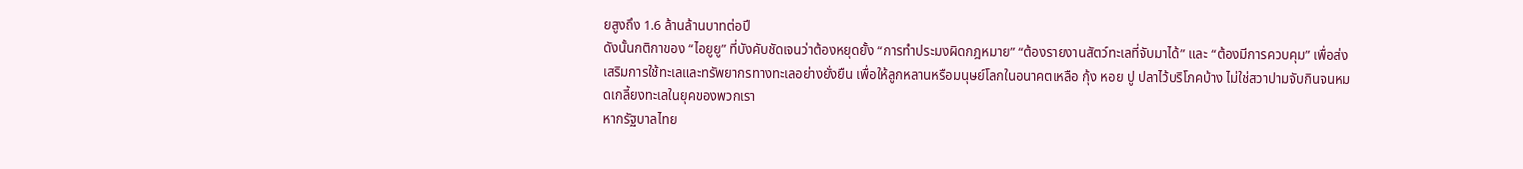ยสูงถึง 1.6 ล้านล้านบาทต่อปี
ดังนั้นกติกาของ “ไอยูยู” ที่บังคับชัดเจนว่าต้องหยุดยั้ง “การทำประมงผิดกฎหมาย” “ต้องรายงานสัตว์ทะเลที่จับมาได้” และ “ต้องมีการควบคุม” เพื่อส่งเสริมการใช้ทะเลและทรัพยากรทางทะเลอย่างยั่งยืน เพื่อให้ลูกหลานหรือมนุษย์โลกในอนาคตเหลือ กุ้ง หอย ปู ปลาไว้บริโภคบ้าง ไม่ใช่สวาปามจับกินจนหมดเกลี้ยงทะเลในยุคของพวกเรา
หากรัฐบาลไทย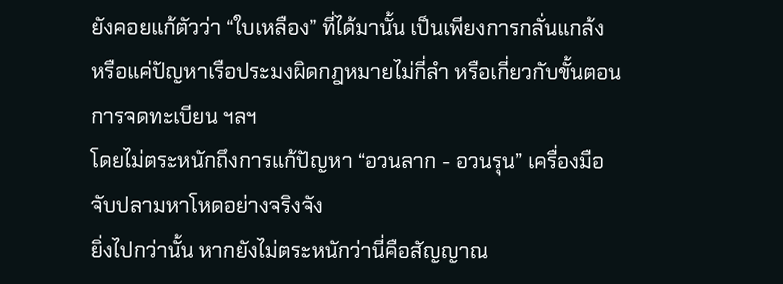ยังคอยแก้ตัวว่า “ใบเหลือง” ที่ได้มานั้น เป็นเพียงการกลั่นแกล้ง หรือแค่ปัญหาเรือประมงผิดกฎหมายไม่กี่ลำ หรือเกี่ยวกับขั้นตอนการจดทะเบียน ฯลฯ
โดยไม่ตระหนักถึงการแก้ปัญหา “อวนลาก - อวนรุน” เครื่องมือจับปลามหาโหดอย่างจริงจัง
ยิ่งไปกว่านั้น หากยังไม่ตระหนักว่านี่คือสัญญาณ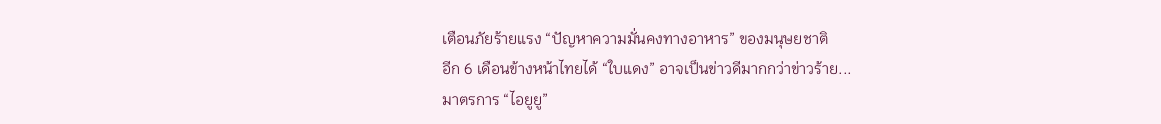เตือนภัยร้ายแรง “ปัญหาความมั่นคงทางอาหาร” ของมนุษยชาติ
อีก 6 เดือนข้างหน้าไทยได้ “ใบแดง” อาจเป็นข่าวดีมากกว่าข่าวร้าย...
มาตรการ “ไอยูยู”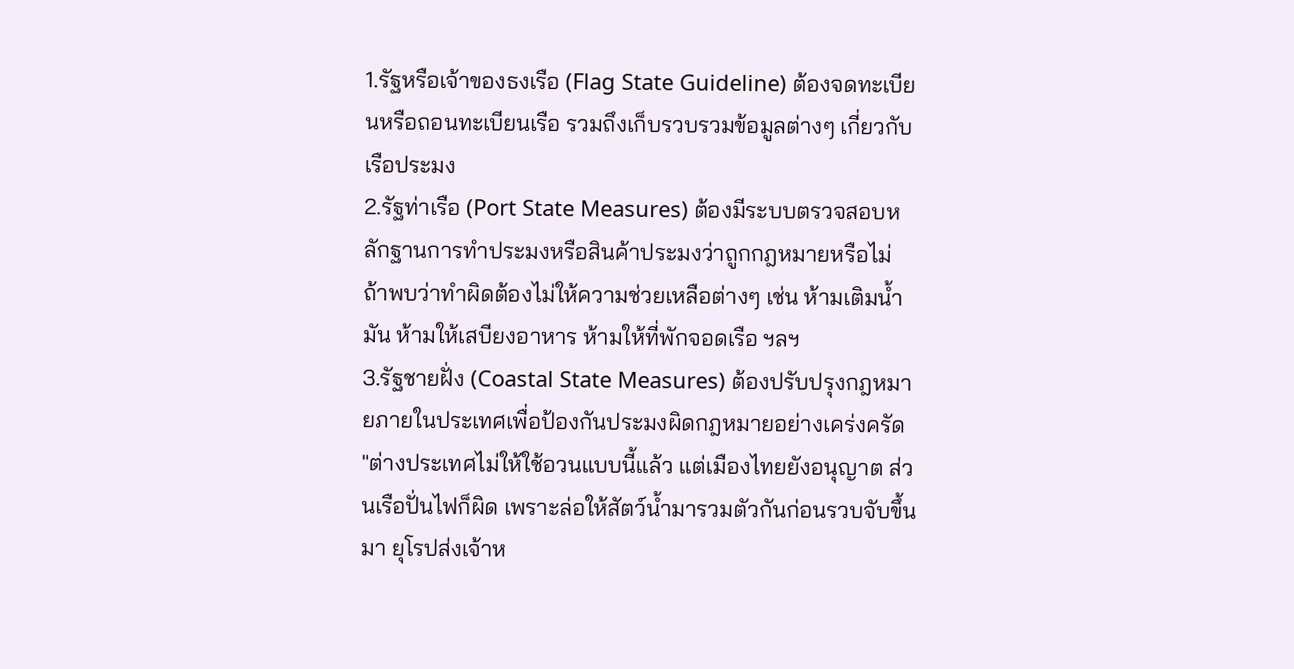1.รัฐหรือเจ้าของธงเรือ (Flag State Guideline) ต้องจดทะเบียนหรือถอนทะเบียนเรือ รวมถึงเก็บรวบรวมข้อมูลต่างๆ เกี่ยวกับเรือประมง
2.รัฐท่าเรือ (Port State Measures) ต้องมีระบบตรวจสอบหลักฐานการทำประมงหรือสินค้าประมงว่าถูกกฎหมายหรือไม่ ถ้าพบว่าทำผิดต้องไม่ให้ความช่วยเหลือต่างๆ เช่น ห้ามเติมน้ำมัน ห้ามให้เสบียงอาหาร ห้ามให้ที่พักจอดเรือ ฯลฯ
3.รัฐชายฝั่ง (Coastal State Measures) ต้องปรับปรุงกฎหมายภายในประเทศเพื่อป้องกันประมงผิดกฎหมายอย่างเคร่งครัด
"ต่างประเทศไม่ให้ใช้อวนแบบนี้แล้ว แต่เมืองไทยยังอนุญาต ส่วนเรือปั่นไฟก็ผิด เพราะล่อให้สัตว์น้ำมารวมตัวกันก่อนรวบจับขึ้นมา ยุโรปส่งเจ้าห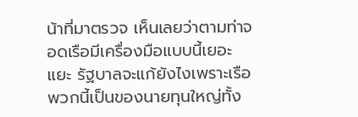น้าที่มาตรวจ เห็นเลยว่าตามท่าจอดเรือมีเครื่องมือแบบนี้เยอะแยะ รัฐบาลจะแก้ยังไงเพราะเรือพวกนี้เป็นของนายทุนใหญ่ทั้ง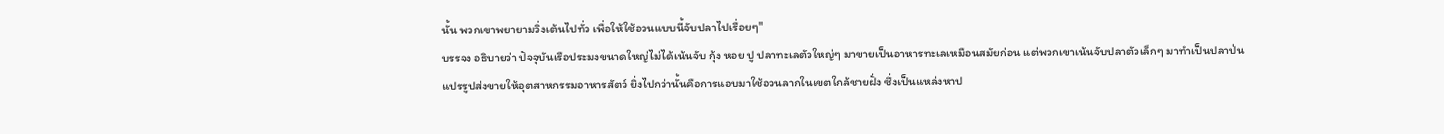นั้น พวกเขาพยายามวิ่งเต้นไปทั่ว เพื่อให้ใช้อวนแบบนี้จับปลาไปเรื่อยๆ"
บรรจง อธิบายว่า ปัจจุบันเรือประมงขนาดใหญ่ไม่ได้เน้นจับ กุ้ง หอย ปู ปลาทะเลตัวใหญ่ๆ มาขายเป็นอาหารทะเลเหมือนสมัยก่อน แต่พวกเขาเน้นจับปลาตัวเล็กๆ มาทำเป็นปลาป่นแปรรูปส่งขายให้อุตสาหกรรมอาหารสัตว์ ยิ่งไปกว่านั้นคือการแอบมาใช้อวนลากในเขตใกล้ชายฝั่ง ซึ่งเป็นแหล่งหาป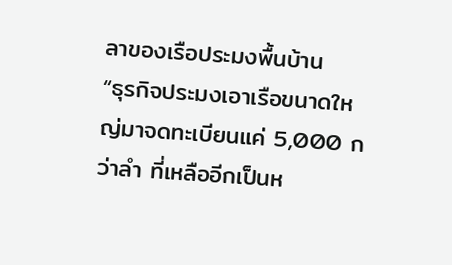ลาของเรือประมงพื้นบ้าน
“ธุรกิจประมงเอาเรือขนาดใหญ่มาจดทะเบียนแค่ 5,000 กว่าลำ ที่เหลืออีกเป็นห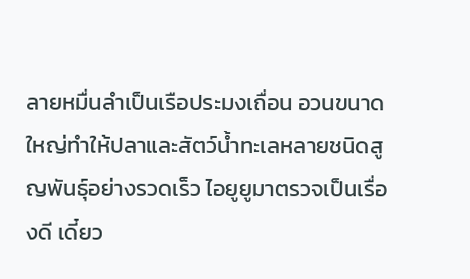ลายหมื่นลำเป็นเรือประมงเถื่อน อวนขนาดใหญ่ทำให้ปลาและสัตว์น้ำทะเลหลายชนิดสูญพันธุ์อย่างรวดเร็ว ไอยูยูมาตรวจเป็นเรื่องดี เดี๋ยว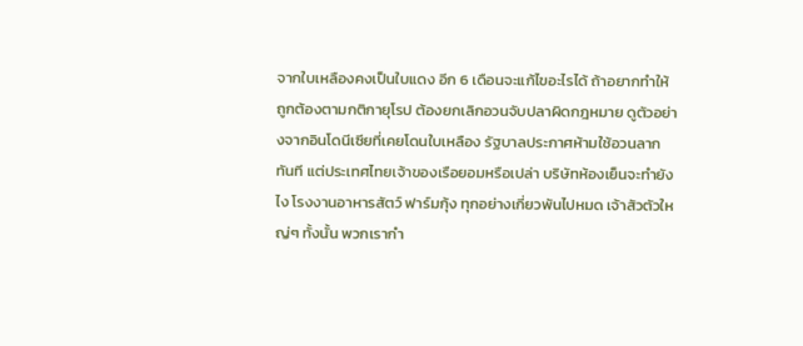จากใบเหลืองคงเป็นใบแดง อีก 6 เดือนจะแก้ไขอะไรได้ ถ้าอยากทำให้ถูกต้องตามกติกายุโรป ต้องยกเลิกอวนจับปลาผิดกฎหมาย ดูตัวอย่างจากอินโดนีเซียที่เคยโดนใบเหลือง รัฐบาลประกาศห้ามใช้อวนลากทันที แต่ประเทศไทยเจ้าของเรือยอมหรือเปล่า บริษัทห้องเย็นจะทำยังไง โรงงานอาหารสัตว์ ฟาร์มกุ้ง ทุกอย่างเกี่ยวพันไปหมด เจ้าสัวตัวใหญ่ๆ ทั้งนั้น พวกเรากำ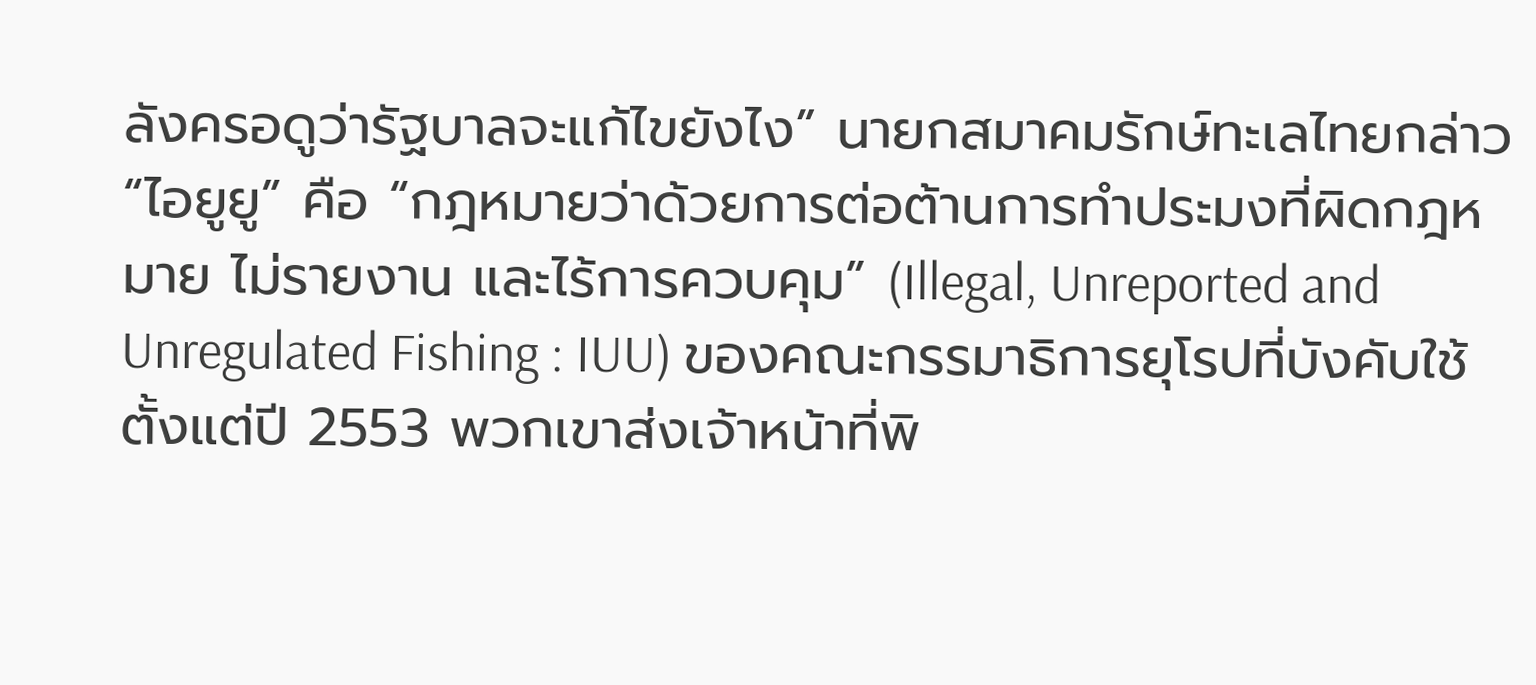ลังครอดูว่ารัฐบาลจะแก้ไขยังไง” นายกสมาคมรักษ์ทะเลไทยกล่าว
“ไอยูยู” คือ “กฎหมายว่าด้วยการต่อต้านการทำประมงที่ผิดกฎหมาย ไม่รายงาน และไร้การควบคุม” (Illegal, Unreported and Unregulated Fishing : IUU) ของคณะกรรมาธิการยุโรปที่บังคับใช้ตั้งแต่ปี 2553 พวกเขาส่งเจ้าหน้าที่พิ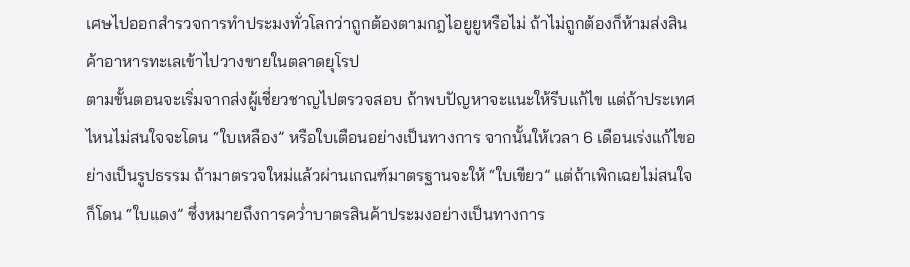เศษไปออกสำรวจการทำประมงทั่วโลกว่าถูกต้องตามกฎไอยูยูหรือไม่ ถ้าไม่ถูกต้องก็ห้ามส่งสินค้าอาหารทะเลเข้าไปวางขายในตลาดยุโรป
ตามขั้นตอนจะเริ่มจากส่งผู้เชี่ยวชาญไปตรวจสอบ ถ้าพบปัญหาจะแนะให้รีบแก้ไข แต่ถ้าประเทศไหนไม่สนใจจะโดน “ใบเหลือง” หรือใบเตือนอย่างเป็นทางการ จากนั้นให้เวลา 6 เดือนเร่งแก้ไขอย่างเป็นรูปธรรม ถ้ามาตรวจใหม่แล้วผ่านเกณฑ์มาตรฐานจะให้ “ใบเขียว” แต่ถ้าเพิกเฉยไม่สนใจก็โดน “ใบแดง” ซึ่งหมายถึงการคว่ำบาตรสินค้าประมงอย่างเป็นทางการ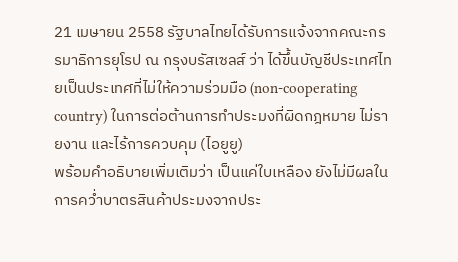21 เมษายน 2558 รัฐบาลไทยได้รับการแจ้งจากคณะกรรมาธิการยุโรป ณ กรุงบรัสเซลส์ ว่า ได้ขึ้นบัญชีประเทศไทยเป็นประเทศที่ไม่ให้ความร่วมมือ (non-cooperating country) ในการต่อต้านการทำประมงที่ผิดกฎหมาย ไม่รายงาน และไร้การควบคุม (ไอยูยู)
พร้อมคำอธิบายเพิ่มเติมว่า เป็นแค่ใบเหลือง ยังไม่มีผลในการคว่ำบาตรสินค้าประมงจากประ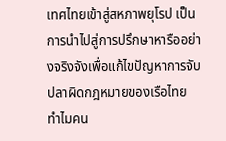เทศไทยเข้าสู่สหภาพยุโรป เป็นการนำไปสู่การปรึกษาหารืออย่างจริงจังเพื่อแก้ไขปัญหาการจับปลาผิดกฎหมายของเรือไทย
ทำไมคน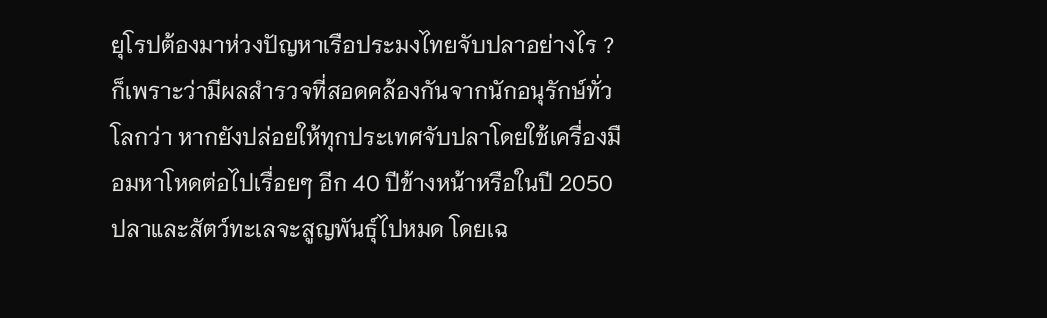ยุโรปต้องมาห่วงปัญหาเรือประมงไทยจับปลาอย่างไร ?
ก็เพราะว่ามีผลสำรวจที่สอดคล้องกันจากนักอนุรักษ์ทั่วโลกว่า หากยังปล่อยให้ทุกประเทศจับปลาโดยใช้เครื่องมือมหาโหดต่อไปเรื่อยๆ อีก 40 ปีข้างหน้าหรือในปี 2050 ปลาและสัตว์ทะเลจะสูญพันธุ์ไปหมด โดยเฉ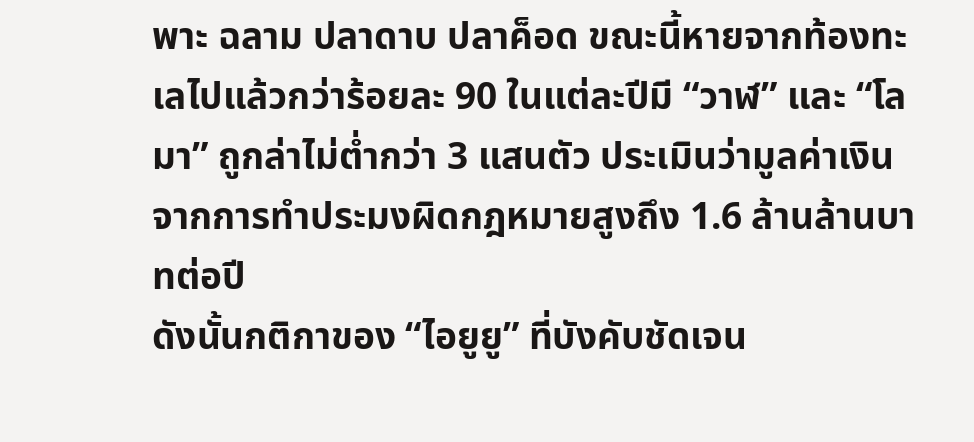พาะ ฉลาม ปลาดาบ ปลาค็อด ขณะนี้หายจากท้องทะเลไปแล้วกว่าร้อยละ 90 ในแต่ละปีมี “วาฬ” และ “โลมา” ถูกล่าไม่ต่ำกว่า 3 แสนตัว ประเมินว่ามูลค่าเงินจากการทำประมงผิดกฎหมายสูงถึง 1.6 ล้านล้านบาทต่อปี
ดังนั้นกติกาของ “ไอยูยู” ที่บังคับชัดเจน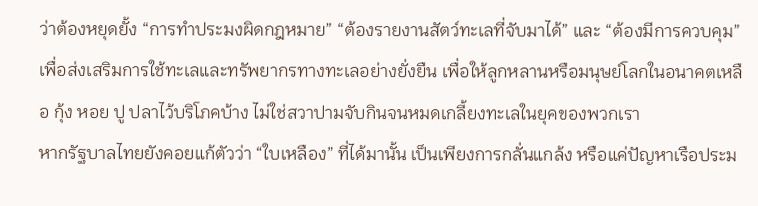ว่าต้องหยุดยั้ง “การทำประมงผิดกฎหมาย” “ต้องรายงานสัตว์ทะเลที่จับมาได้” และ “ต้องมีการควบคุม” เพื่อส่งเสริมการใช้ทะเลและทรัพยากรทางทะเลอย่างยั่งยืน เพื่อให้ลูกหลานหรือมนุษย์โลกในอนาคตเหลือ กุ้ง หอย ปู ปลาไว้บริโภคบ้าง ไม่ใช่สวาปามจับกินจนหมดเกลี้ยงทะเลในยุคของพวกเรา
หากรัฐบาลไทยยังคอยแก้ตัวว่า “ใบเหลือง” ที่ได้มานั้น เป็นเพียงการกลั่นแกล้ง หรือแค่ปัญหาเรือประม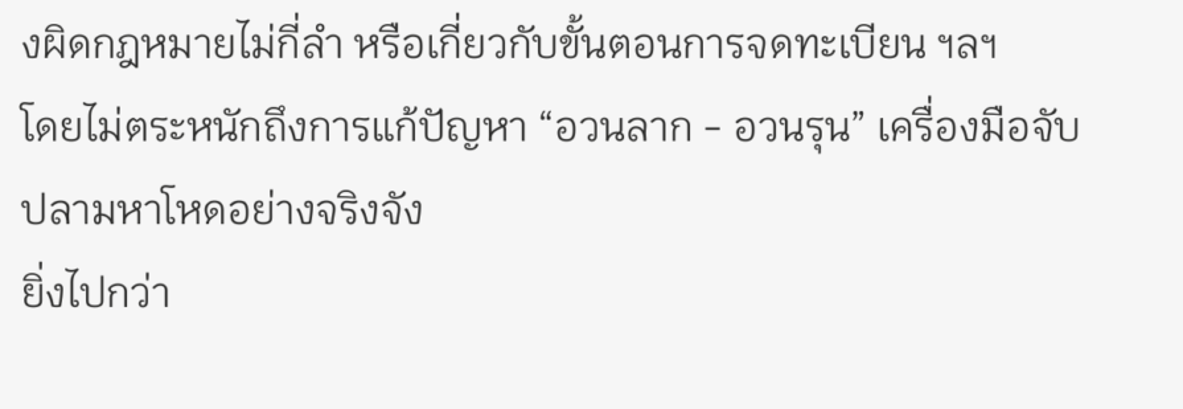งผิดกฎหมายไม่กี่ลำ หรือเกี่ยวกับขั้นตอนการจดทะเบียน ฯลฯ
โดยไม่ตระหนักถึงการแก้ปัญหา “อวนลาก - อวนรุน” เครื่องมือจับปลามหาโหดอย่างจริงจัง
ยิ่งไปกว่า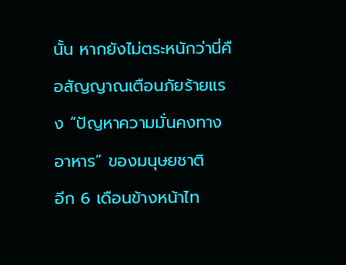นั้น หากยังไม่ตระหนักว่านี่คือสัญญาณเตือนภัยร้ายแรง “ปัญหาความมั่นคงทางอาหาร” ของมนุษยชาติ
อีก 6 เดือนข้างหน้าไท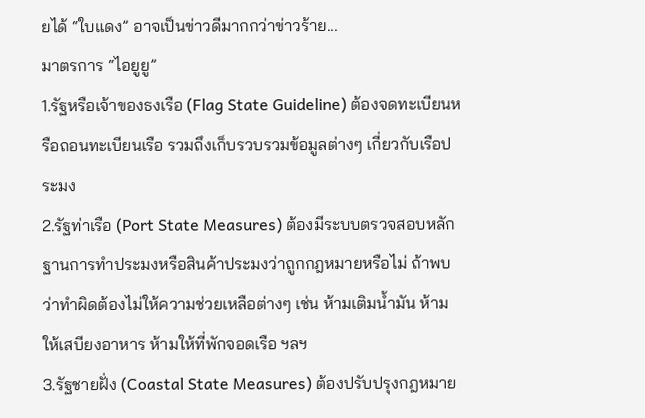ยได้ “ใบแดง” อาจเป็นข่าวดีมากกว่าข่าวร้าย...
มาตรการ “ไอยูยู”
1.รัฐหรือเจ้าของธงเรือ (Flag State Guideline) ต้องจดทะเบียนหรือถอนทะเบียนเรือ รวมถึงเก็บรวบรวมข้อมูลต่างๆ เกี่ยวกับเรือประมง
2.รัฐท่าเรือ (Port State Measures) ต้องมีระบบตรวจสอบหลักฐานการทำประมงหรือสินค้าประมงว่าถูกกฎหมายหรือไม่ ถ้าพบว่าทำผิดต้องไม่ให้ความช่วยเหลือต่างๆ เช่น ห้ามเติมน้ำมัน ห้ามให้เสบียงอาหาร ห้ามให้ที่พักจอดเรือ ฯลฯ
3.รัฐชายฝั่ง (Coastal State Measures) ต้องปรับปรุงกฎหมาย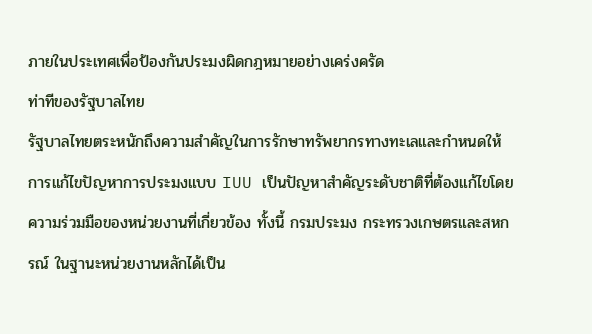ภายในประเทศเพื่อป้องกันประมงผิดกฎหมายอย่างเคร่งครัด
ท่าทีของรัฐบาลไทย
รัฐบาลไทยตระหนักถึงความสำคัญในการรักษาทรัพยากรทางทะเลและกำหนดให้การแก้ไขปัญหาการประมงแบบ IUU เป็นปัญหาสำคัญระดับชาติที่ต้องแก้ไขโดยความร่วมมือของหน่วยงานที่เกี่ยวข้อง ทั้งนี้ กรมประมง กระทรวงเกษตรและสหกรณ์ ในฐานะหน่วยงานหลักได้เป็น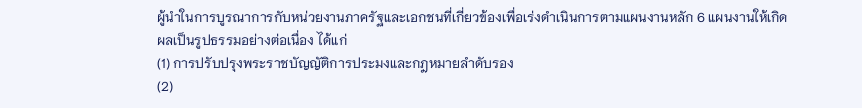ผู้นำในการบูรณาการกับหน่วยงานภาครัฐและเอกชนที่เกี่ยวข้องเพื่อเร่งดำเนินการตามแผนงานหลัก 6 แผนงานให้เกิดผลเป็นรูปธรรมอย่างต่อเนื่อง ได้แก่
(1) การปรับปรุงพระราชบัญญัติการประมงและกฎหมายลำดับรอง
(2)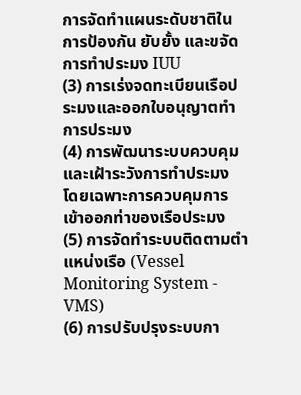การจัดทำแผนระดับชาติในการป้องกัน ยับยั้ง และขจัดการทำประมง IUU
(3) การเร่งจดทะเบียนเรือประมงและออกใบอนุญาตทำการประมง
(4) การพัฒนาระบบควบคุมและเฝ้าระวังการทำประมง โดยเฉพาะการควบคุมการเข้าออกท่าของเรือประมง
(5) การจัดทำระบบติดตามตำแหน่งเรือ (Vessel Monitoring System - VMS)
(6) การปรับปรุงระบบกา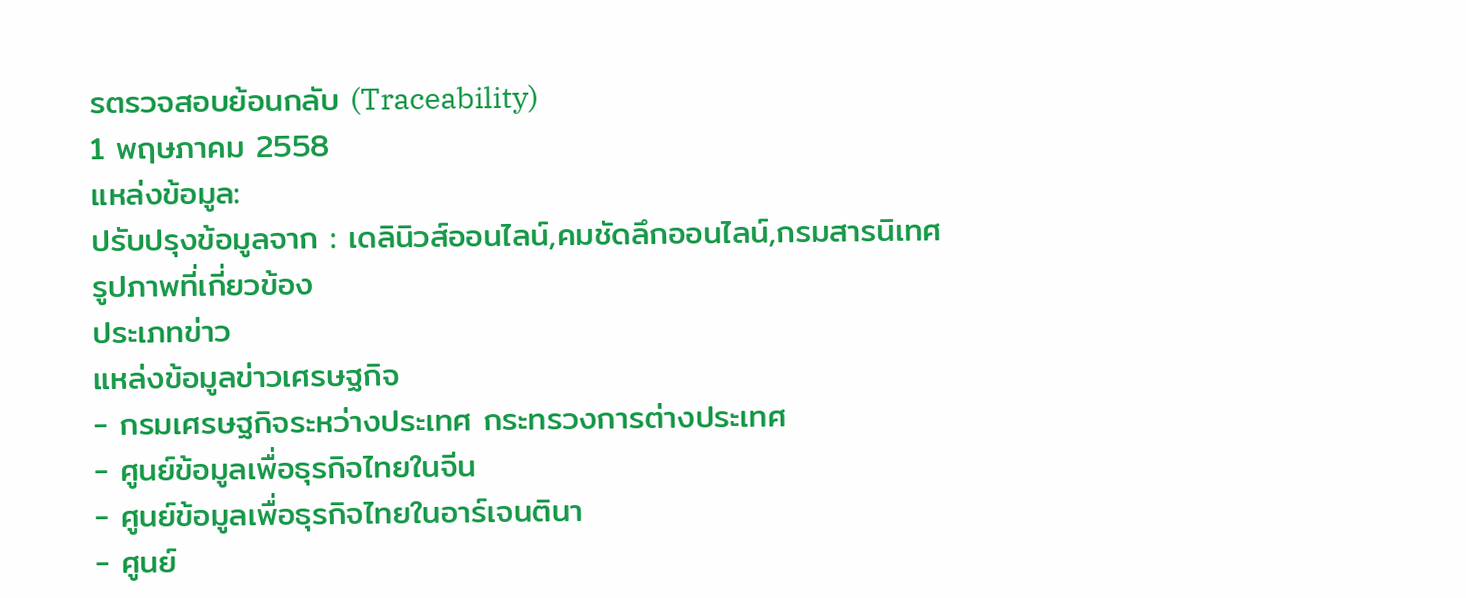รตรวจสอบย้อนกลับ (Traceability)
1 พฤษภาคม 2558
แหล่งข้อมูล:
ปรับปรุงข้อมูลจาก : เดลินิวส์ออนไลน์,คมชัดลึกออนไลน์,กรมสารนิเทศ
รูปภาพที่เกี่ยวข้อง
ประเภทข่าว
แหล่งข้อมูลข่าวเศรษฐกิจ
- กรมเศรษฐกิจระหว่างประเทศ กระทรวงการต่างประเทศ
- ศูนย์ข้อมูลเพื่อธุรกิจไทยในจีน
- ศูนย์ข้อมูลเพื่อธุรกิจไทยในอาร์เจนตินา
- ศูนย์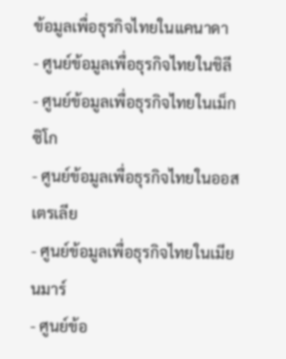ข้อมูลเพื่อธุรกิจไทยในแคนาดา
- ศูนย์ข้อมูลเพื่อธุรกิจไทยในชิลี
- ศูนย์ข้อมูลเพื่อธุรกิจไทยในเม็กซิโก
- ศูนย์ข้อมูลเพื่อธุรกิจไทยในออสเตรเลีย
- ศูนย์ข้อมูลเพื่อธุรกิจไทยในเมียนมาร์
- ศูนย์ข้อ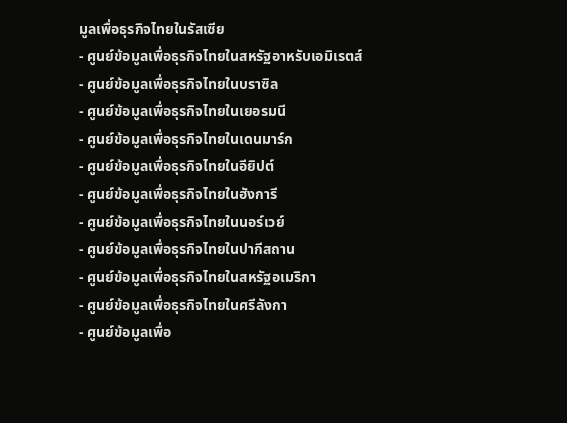มูลเพื่อธุรกิจไทยในรัสเซีย
- ศูนย์ข้อมูลเพื่อธุรกิจไทยในสหรัฐอาหรับเอมิเรตส์
- ศูนย์ข้อมูลเพื่อธุรกิจไทยในบราซิล
- ศูนย์ข้อมูลเพื่อธุรกิจไทยในเยอรมนี
- ศูนย์ข้อมูลเพื่อธุรกิจไทยในเดนมาร์ก
- ศูนย์ข้อมูลเพื่อธุรกิจไทยในอียิปต์
- ศูนย์ข้อมูลเพื่อธุรกิจไทยในฮังการี
- ศูนย์ข้อมูลเพื่อธุรกิจไทยในนอร์เวย์
- ศูนย์ข้อมูลเพื่อธุรกิจไทยในปากีสถาน
- ศูนย์ข้อมูลเพื่อธุรกิจไทยในสหรัฐอเมริกา
- ศูนย์ข้อมูลเพื่อธุรกิจไทยในศรีลังกา
- ศูนย์ข้อมูลเพื่อ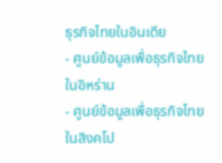ธุรกิจไทยในอินเดีย
- ศูนย์ข้อมูลเพื่อธุรกิจไทยในอิหร่าน
- ศูนย์ข้อมูลเพื่อธุรกิจไทยในสิงคโป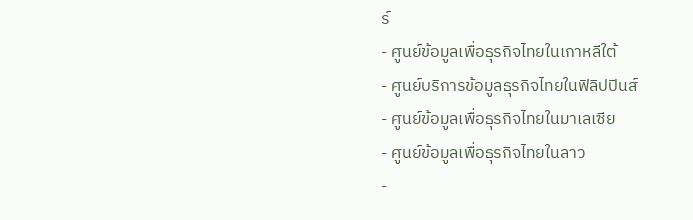ร์
- ศูนย์ข้อมูลเพื่อธุรกิจไทยในเกาหลีใต้
- ศูนย์บริการข้อมูลธุรกิจไทยในฟิลิปปินส์
- ศูนย์ข้อมูลเพื่อธุรกิจไทยในมาเลเซีย
- ศูนย์ข้อมูลเพื่อธุรกิจไทยในลาว
-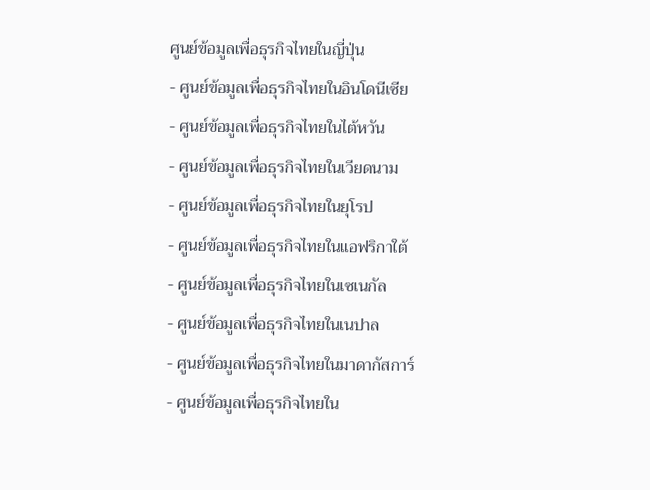ศูนย์ข้อมูลเพื่อธุรกิจไทยในญี่ปุ่น
- ศูนย์ข้อมูลเพื่อธุรกิจไทยในอินโดนีเซีย
- ศูนย์ข้อมูลเพื่อธุรกิจไทยในไต้หวัน
- ศูนย์ข้อมูลเพื่อธุรกิจไทยในเวียดนาม
- ศูนย์ข้อมูลเพื่อธุรกิจไทยในยุโรป
- ศูนย์ข้อมูลเพื่อธุรกิจไทยในแอฟริกาใต้
- ศูนย์ข้อมูลเพื่อธุรกิจไทยในเซเนกัล
- ศูนย์ข้อมูลเพื่อธุรกิจไทยในเนปาล
- ศูนย์ข้อมูลเพื่อธุรกิจไทยในมาดากัสการ์
- ศูนย์ข้อมูลเพื่อธุรกิจไทยใน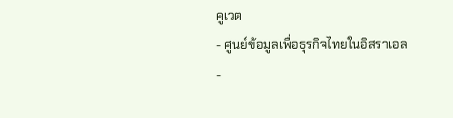คูเวต
- ศูนย์ข้อมูลเพื่อธุรกิจไทยในอิสราเอล
-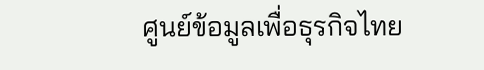ศูนย์ข้อมูลเพื่อธุรกิจไทย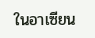ในอาเซียน